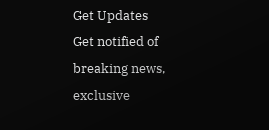Get Updates
Get notified of breaking news, exclusive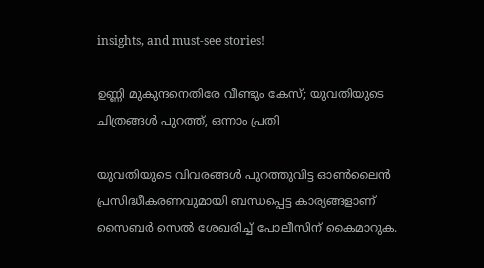insights, and must-see stories!

ഉണ്ണി മുകുന്ദനെതിരേ വീണ്ടും കേസ്; യുവതിയുടെ ചിത്രങ്ങള്‍ പുറത്ത്, ഒന്നാം പ്രതി

യുവതിയുടെ വിവരങ്ങള്‍ പുറത്തുവിട്ട ഓണ്‍ലൈന്‍ പ്രസിദ്ധീകരണവുമായി ബന്ധപ്പെട്ട കാര്യങ്ങളാണ് സൈബര്‍ സെല്‍ ശേഖരിച്ച് പോലീസിന് കൈമാറുക.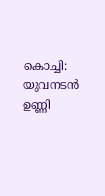കൊച്ചി: യുവനടന്‍ ഉണ്ണി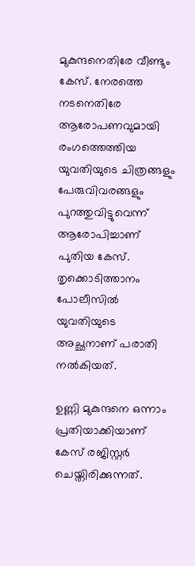മുകുന്ദനെതിരേ വീണ്ടും കേസ്. നേരത്തെ നടനെതിരേ ആരോപണവുമായി രംഗത്തെത്തിയ യുവതിയുടെ ചിത്രങ്ങളും പേരുവിവരങ്ങളും പുറത്തുവിട്ടുവെന്ന് ആരോപിച്ചാണ് പുതിയ കേസ്. തൃക്കൊടിത്താനം പോലീസില്‍ യുവതിയുടെ അച്ഛനാണ് പരാതി നല്‍കിയത്.

ഉണ്ണി മുകുന്ദനെ ഒന്നാം പ്രതിയാക്കിയാണ് കേസ് രജിസ്റ്റര്‍ ചെയ്തിരിക്കുന്നത്.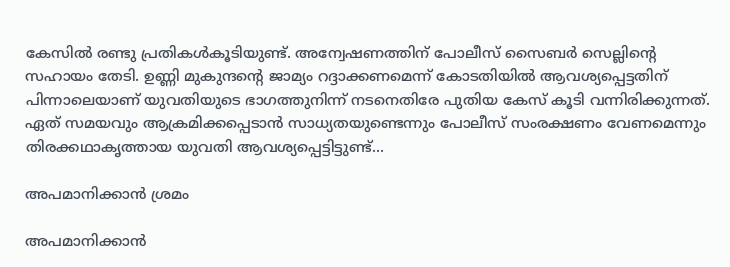കേസില്‍ രണ്ടു പ്രതികള്‍കൂടിയുണ്ട്. അന്വേഷണത്തിന് പോലീസ് സൈബര്‍ സെല്ലിന്റെ സഹായം തേടി. ഉണ്ണി മുകുന്ദന്റെ ജാമ്യം റദ്ദാക്കണമെന്ന് കോടതിയില്‍ ആവശ്യപ്പെട്ടതിന് പിന്നാലെയാണ് യുവതിയുടെ ഭാഗത്തുനിന്ന് നടനെതിരേ പുതിയ കേസ് കൂടി വന്നിരിക്കുന്നത്. ഏത് സമയവും ആക്രമിക്കപ്പെടാന്‍ സാധ്യതയുണ്ടെന്നും പോലീസ് സംരക്ഷണം വേണമെന്നും തിരക്കഥാകൃത്തായ യുവതി ആവശ്യപ്പെട്ടിട്ടുണ്ട്...

അപമാനിക്കാന്‍ ശ്രമം

അപമാനിക്കാന്‍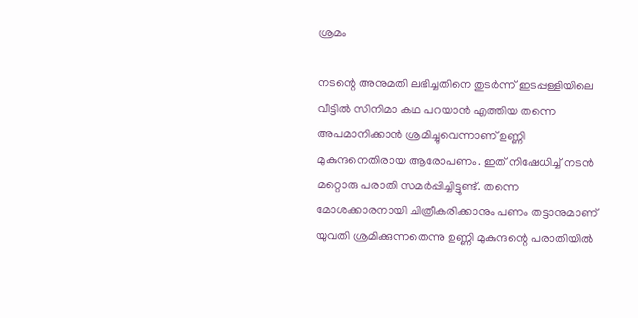ശ്രമം

നടന്റെ അനുമതി ലഭിച്ചതിനെ തുടര്‍ന്ന് ഇടപ്പള്ളിയിലെ വീട്ടില്‍ സിനിമാ കഥ പറയാന്‍ എത്തിയ തന്നെ അപമാനിക്കാന്‍ ശ്രമിച്ചുവെന്നാണ് ഉണ്ണി മുകുന്ദനെതിരായ ആരോപണം. ഇത് നിഷേധിച്ച് നടന്‍ മറ്റൊരു പരാതി സമര്‍പ്പിച്ചിട്ടുണ്ട്. തന്നെ മോശക്കാരനായി ചിത്രീകരിക്കാനും പണം തട്ടാനുമാണ് യുവതി ശ്രമിക്കുന്നതെന്നു ഉണ്ണി മുകുന്ദന്റെ പരാതിയില്‍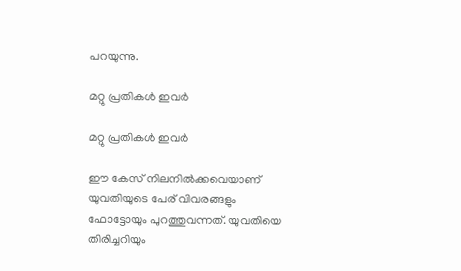പറയുന്നു.

മറ്റു പ്രതികള്‍ ഇവര്‍

മറ്റു പ്രതികള്‍ ഇവര്‍

ഈ കേസ് നിലനില്‍ക്കവെയാണ് യുവതിയുടെ പേര് വിവരങ്ങളും ഫോട്ടോയും പുറത്തുവന്നത്. യുവതിയെ തിരിച്ചറിയും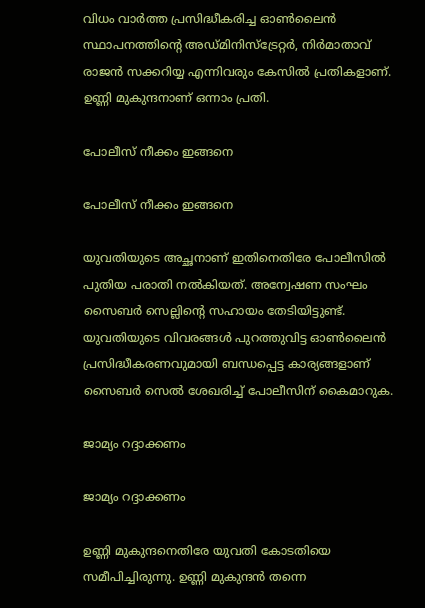വിധം വാര്‍ത്ത പ്രസിദ്ധീകരിച്ച ഓണ്‍ലൈന്‍ സ്ഥാപനത്തിന്റെ അഡ്മിനിസ്‌ട്രേറ്റര്‍, നിര്‍മാതാവ് രാജന്‍ സക്കറിയ്യ എന്നിവരും കേസില്‍ പ്രതികളാണ്. ഉണ്ണി മുകുന്ദനാണ് ഒന്നാം പ്രതി.

പോലീസ് നീക്കം ഇങ്ങനെ

പോലീസ് നീക്കം ഇങ്ങനെ

യുവതിയുടെ അച്ഛനാണ് ഇതിനെതിരേ പോലീസില്‍ പുതിയ പരാതി നല്‍കിയത്. അന്വേഷണ സംഘം സൈബര്‍ സെല്ലിന്റെ സഹായം തേടിയിട്ടുണ്ട്. യുവതിയുടെ വിവരങ്ങള്‍ പുറത്തുവിട്ട ഓണ്‍ലൈന്‍ പ്രസിദ്ധീകരണവുമായി ബന്ധപ്പെട്ട കാര്യങ്ങളാണ് സൈബര്‍ സെല്‍ ശേഖരിച്ച് പോലീസിന് കൈമാറുക.

ജാമ്യം റദ്ദാക്കണം

ജാമ്യം റദ്ദാക്കണം

ഉണ്ണി മുകുന്ദനെതിരേ യുവതി കോടതിയെ സമീപിച്ചിരുന്നു. ഉണ്ണി മുകുന്ദന്‍ തന്നെ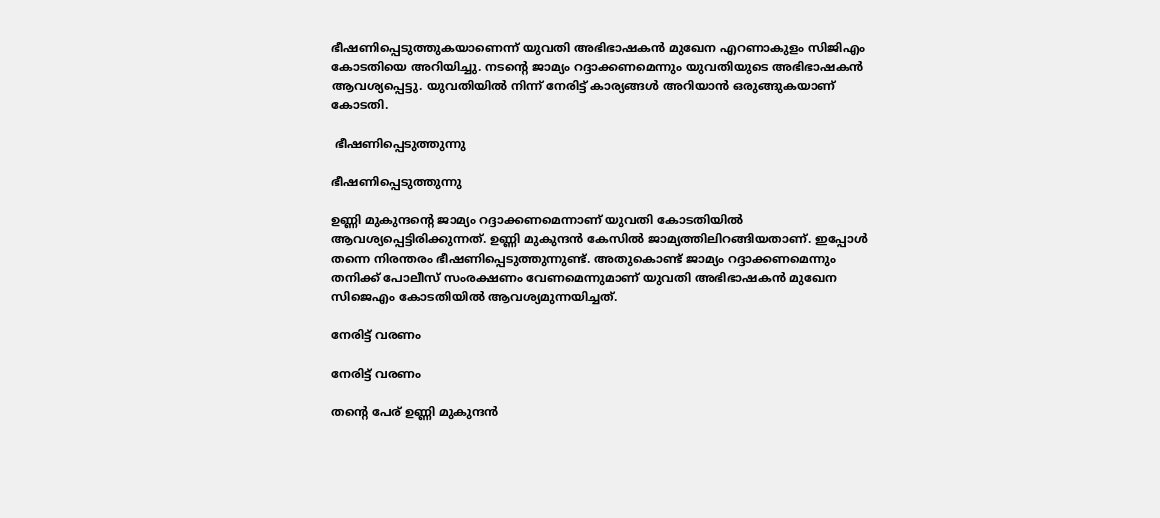ഭീഷണിപ്പെടുത്തുകയാണെന്ന് യുവതി അഭിഭാഷകന്‍ മുഖേന എറണാകുളം സിജിഎം കോടതിയെ അറിയിച്ചു. നടന്റെ ജാമ്യം റദ്ദാക്കണമെന്നും യുവതിയുടെ അഭിഭാഷകന്‍ ആവശ്യപ്പെട്ടു. യുവതിയില്‍ നിന്ന് നേരിട്ട് കാര്യങ്ങള്‍ അറിയാന്‍ ഒരുങ്ങുകയാണ് കോടതി.

 ഭീഷണിപ്പെടുത്തുന്നു

ഭീഷണിപ്പെടുത്തുന്നു

ഉണ്ണി മുകുന്ദന്റെ ജാമ്യം റദ്ദാക്കണമെന്നാണ് യുവതി കോടതിയില്‍ ആവശ്യപ്പെട്ടിരിക്കുന്നത്. ഉണ്ണി മുകുന്ദന്‍ കേസില്‍ ജാമ്യത്തിലിറങ്ങിയതാണ്. ഇപ്പോള്‍ തന്നെ നിരന്തരം ഭീഷണിപ്പെടുത്തുന്നുണ്ട്. അതുകൊണ്ട് ജാമ്യം റദ്ദാക്കണമെന്നും തനിക്ക് പോലീസ് സംരക്ഷണം വേണമെന്നുമാണ് യുവതി അഭിഭാഷകന്‍ മുഖേന സിജെഎം കോടതിയില്‍ ആവശ്യമുന്നയിച്ചത്.

നേരിട്ട് വരണം

നേരിട്ട് വരണം

തന്റെ പേര് ഉണ്ണി മുകുന്ദന്‍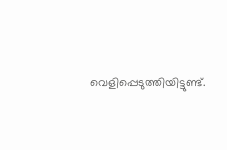വെളിപ്പെടുത്തിയിട്ടുണ്ട്.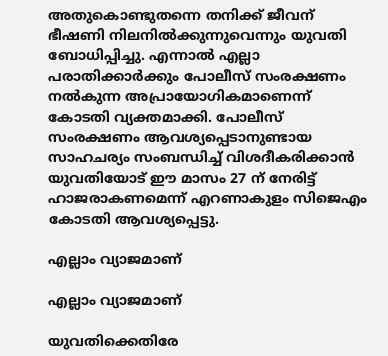അതുകൊണ്ടുതന്നെ തനിക്ക് ജീവന് ഭീഷണി നിലനില്‍ക്കുന്നുവെന്നും യുവതി ബോധിപ്പിച്ചു. എന്നാല്‍ എല്ലാ പരാതിക്കാര്‍ക്കും പോലീസ് സംരക്ഷണം നല്‍കുന്ന അപ്രായോഗികമാണെന്ന് കോടതി വ്യക്തമാക്കി. പോലീസ് സംരക്ഷണം ആവശ്യപ്പെടാനുണ്ടായ സാഹചര്യം സംബന്ധിച്ച് വിശദീകരിക്കാന്‍ യുവതിയോട് ഈ മാസം 27 ന് നേരിട്ട് ഹാജരാകണമെന്ന് എറണാകുളം സിജെഎം കോടതി ആവശ്യപ്പെട്ടു.

എല്ലാം വ്യാജമാണ്

എല്ലാം വ്യാജമാണ്

യുവതിക്കെതിരേ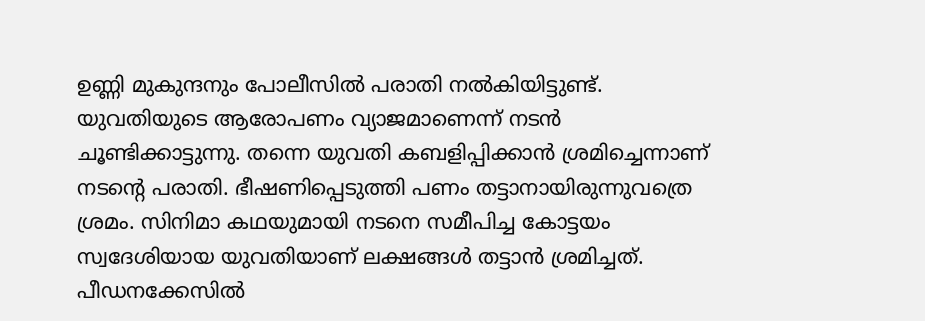ഉണ്ണി മുകുന്ദനും പോലീസില്‍ പരാതി നല്‍കിയിട്ടുണ്ട്. യുവതിയുടെ ആരോപണം വ്യാജമാണെന്ന് നടന്‍ ചൂണ്ടിക്കാട്ടുന്നു. തന്നെ യുവതി കബളിപ്പിക്കാന്‍ ശ്രമിച്ചെന്നാണ് നടന്റെ പരാതി. ഭീഷണിപ്പെടുത്തി പണം തട്ടാനായിരുന്നുവത്രെ ശ്രമം. സിനിമാ കഥയുമായി നടനെ സമീപിച്ച കോട്ടയം സ്വദേശിയായ യുവതിയാണ് ലക്ഷങ്ങള്‍ തട്ടാന്‍ ശ്രമിച്ചത്. പീഡനക്കേസില്‍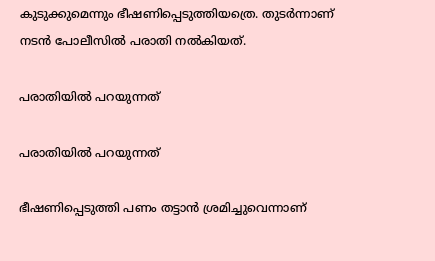കുടുക്കുമെന്നും ഭീഷണിപ്പെടുത്തിയത്രെ. തുടര്‍ന്നാണ് നടന്‍ പോലീസില്‍ പരാതി നല്‍കിയത്.

പരാതിയില്‍ പറയുന്നത്

പരാതിയില്‍ പറയുന്നത്

ഭീഷണിപ്പെടുത്തി പണം തട്ടാന്‍ ശ്രമിച്ചുവെന്നാണ്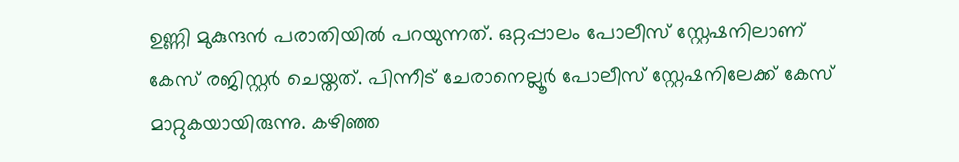ഉണ്ണി മുകുന്ദന്‍ പരാതിയില്‍ പറയുന്നത്. ഒറ്റപ്പാലം പോലീസ് സ്റ്റേഷനിലാണ് കേസ് രജിസ്റ്റര്‍ ചെയ്തത്. പിന്നീട് ചേരാനെല്ലൂര്‍ പോലീസ് സ്റ്റേഷനിലേക്ക് കേസ് മാറ്റുകയായിരുന്നു. കഴിഞ്ഞ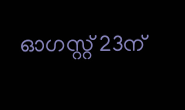ഓഗസ്റ്റ് 23ന്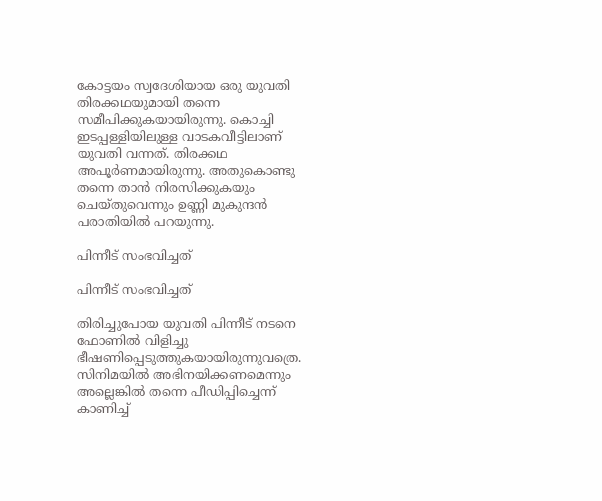കോട്ടയം സ്വദേശിയായ ഒരു യുവതി തിരക്കഥയുമായി തന്നെ സമീപിക്കുകയായിരുന്നു. കൊച്ചി ഇടപ്പള്ളിയിലുള്ള വാടകവീട്ടിലാണ് യുവതി വന്നത്. തിരക്കഥ അപൂര്‍ണമായിരുന്നു. അതുകൊണ്ടു തന്നെ താന്‍ നിരസിക്കുകയും ചെയ്തുവെന്നും ഉണ്ണി മുകുന്ദന്‍ പരാതിയില്‍ പറയുന്നു.

പിന്നീട് സംഭവിച്ചത്

പിന്നീട് സംഭവിച്ചത്

തിരിച്ചുപോയ യുവതി പിന്നീട് നടനെ ഫോണില്‍ വിളിച്ചു ഭീഷണിപ്പെടുത്തുകയായിരുന്നുവത്രെ. സിനിമയില്‍ അഭിനയിക്കണമെന്നും അല്ലെങ്കില്‍ തന്നെ പീഡിപ്പിച്ചെന്ന് കാണിച്ച്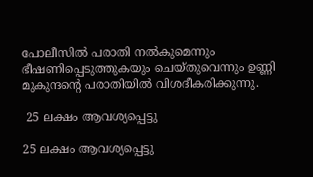പോലീസില്‍ പരാതി നല്‍കുമെന്നും ഭീഷണിപ്പെടുത്തുകയും ചെയ്തുവെന്നും ഉണ്ണി മുകുന്ദന്റെ പരാതിയില്‍ വിശദീകരിക്കുന്നു.

 25 ലക്ഷം ആവശ്യപ്പെട്ടു

25 ലക്ഷം ആവശ്യപ്പെട്ടു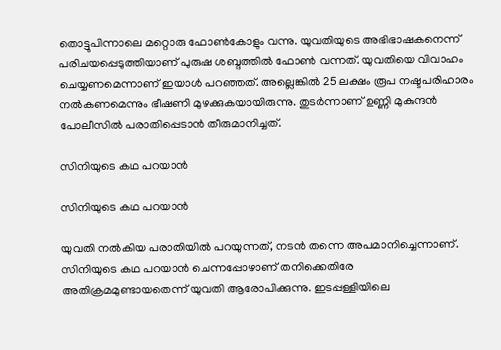തൊട്ടുപിന്നാലെ മറ്റൊരു ഫോണ്‍കോളും വന്നു. യുവതിയുടെ അഭിഭാഷകനെന്ന് പരിചയപ്പെടുത്തിയാണ് പുരുഷ ശബ്ദത്തില്‍ ഫോണ്‍ വന്നത്. യുവതിയെ വിവാഹം ചെയ്യണമെന്നാണ് ഇയാള്‍ പറഞ്ഞത്. അല്ലെങ്കില്‍ 25 ലക്ഷം രൂപ നഷ്ടപരിഹാരം നല്‍കണമെന്നും ഭീഷണി മുഴക്കുകയായിരുന്നു. തുടര്‍ന്നാണ് ഉണ്ണി മുകുന്ദന്‍ പോലീസില്‍ പരാതിപ്പെടാന്‍ തീരുമാനിച്ചത്.

സിനിയുടെ കഥ പറയാന്‍

സിനിയുടെ കഥ പറയാന്‍

യുവതി നല്‍കിയ പരാതിയില്‍ പറയുന്നത്, നടന്‍ തന്നെ അപമാനിച്ചെന്നാണ്. സിനിയുടെ കഥ പറയാന്‍ ചെന്നപ്പോഴാണ് തനിക്കെതിരേ അതിക്രമമുണ്ടായതെന്ന് യുവതി ആരോപിക്കുന്നു. ഇടപ്പള്ളിയിലെ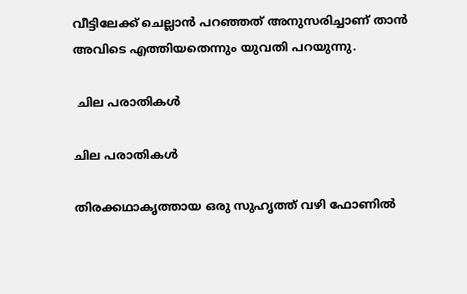വീട്ടിലേക്ക് ചെല്ലാന്‍ പറഞ്ഞത് അനുസരിച്ചാണ് താന്‍ അവിടെ എത്തിയതെന്നും യുവതി പറയുന്നു.

 ചില പരാതികള്‍

ചില പരാതികള്‍

തിരക്കഥാകൃത്തായ ഒരു സുഹൃത്ത് വഴി ഫോണില്‍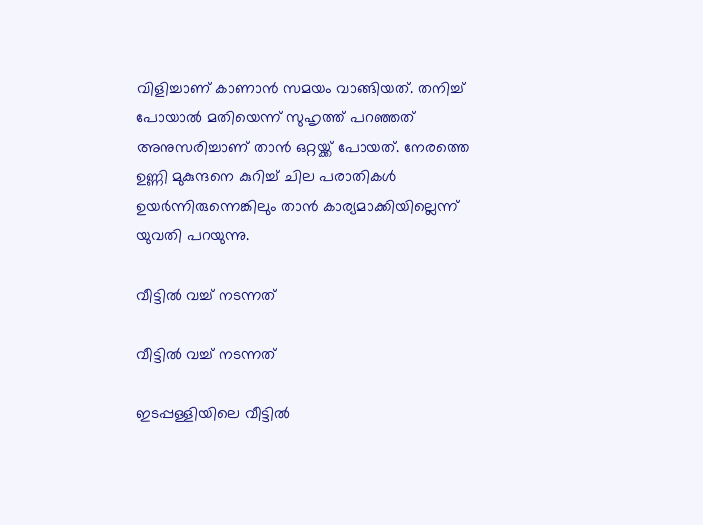വിളിച്ചാണ് കാണാന്‍ സമയം വാങ്ങിയത്. തനിച്ച് പോയാല്‍ മതിയെന്ന് സുഹൃത്ത് പറഞ്ഞത് അനുസരിച്ചാണ് താന്‍ ഒറ്റയ്ക്ക് പോയത്. നേരത്തെ ഉണ്ണി മുകുന്ദനെ കുറിച്ച് ചില പരാതികള്‍ ഉയര്‍ന്നിരുന്നെങ്കിലും താന്‍ കാര്യമാക്കിയില്ലെന്ന് യുവതി പറയുന്നു.

വീട്ടില്‍ വച്ച് നടന്നത്

വീട്ടില്‍ വച്ച് നടന്നത്

ഇടപ്പള്ളിയിലെ വീട്ടില്‍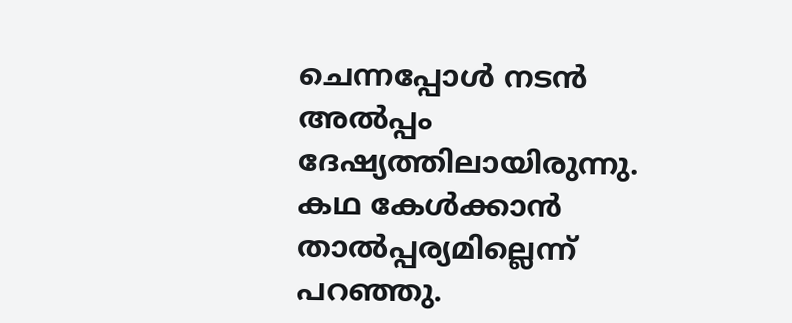ചെന്നപ്പോള്‍ നടന്‍ അല്‍പ്പം ദേഷ്യത്തിലായിരുന്നു. കഥ കേള്‍ക്കാന്‍ താല്‍പ്പര്യമില്ലെന്ന് പറഞ്ഞു.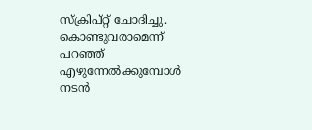സ്‌ക്രിപ്റ്റ് ചോദിച്ചു. കൊണ്ടുവരാമെന്ന് പറഞ്ഞ് എഴുന്നേല്‍ക്കുമ്പോള്‍ നടന്‍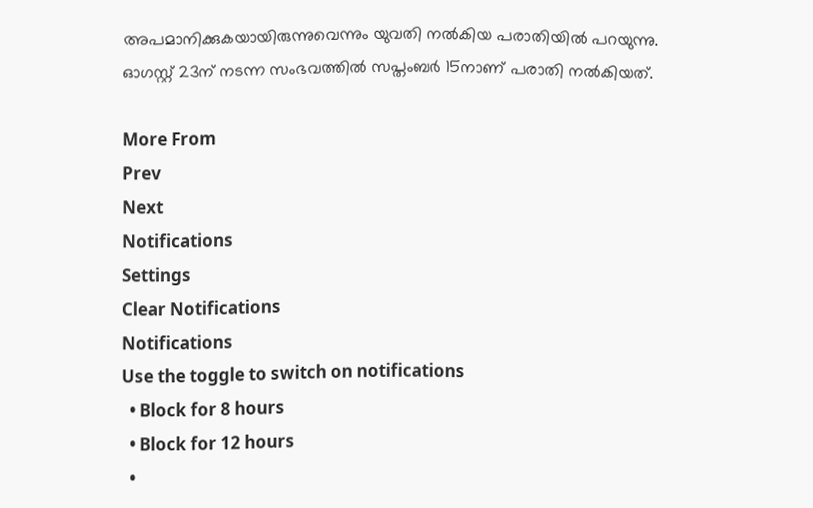അപമാനിക്കുകയായിരുന്നുവെന്നും യുവതി നല്‍കിയ പരാതിയില്‍ പറയുന്നു. ഓഗസ്റ്റ് 23ന് നടന്ന സംഭവത്തില്‍ സപ്തംബര്‍ 15നാണ് പരാതി നല്‍കിയത്.

More From
Prev
Next
Notifications
Settings
Clear Notifications
Notifications
Use the toggle to switch on notifications
  • Block for 8 hours
  • Block for 12 hours
  •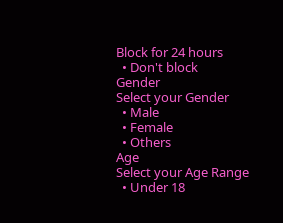Block for 24 hours
  • Don't block
Gender
Select your Gender
  • Male
  • Female
  • Others
Age
Select your Age Range
  • Under 18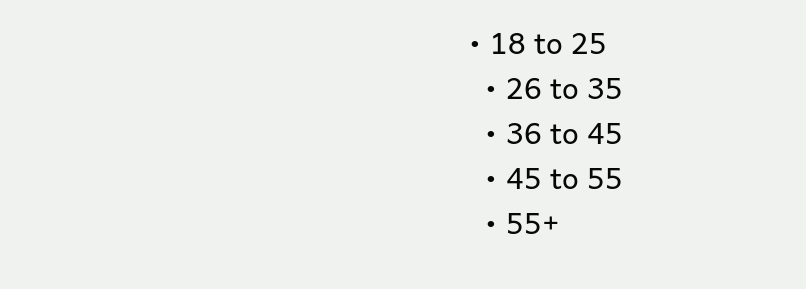• 18 to 25
  • 26 to 35
  • 36 to 45
  • 45 to 55
  • 55+